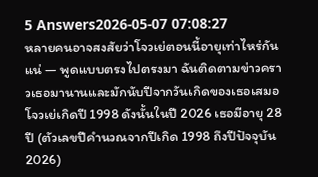5 Answers2026-05-07 07:08:27
หลายคนอาจสงสัยว่าโจวเย่ตอนนี้อายุเท่าไหร่กันแน่ — พูดแบบตรงไปตรงมา ฉันติดตามข่าวคราวเธอมานานและมักนับปีจากวันเกิดของเธอเสมอ โจวเย่เกิดปี 1998 ดังนั้นในปี 2026 เธอมีอายุ 28 ปี (ตัวเลขปีคำนวณจากปีเกิด 1998 ถึงปีปัจจุบัน 2026)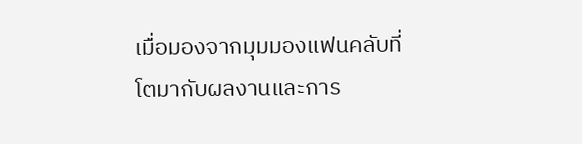เมื่อมองจากมุมมองแฟนคลับที่โตมากับผลงานและการ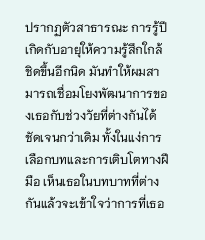ปรากฏตัวสาธารณะ การรู้ปีเกิดกับอายุให้ความรู้สึกใกล้ชิดขึ้นอีกนิด มันทำให้ผมสามารถเชื่อมโยงพัฒนาการของเธอกับช่วงวัยที่ต่างกันได้ชัดเจนกว่าเดิม ทั้งในแง่การเลือกบทและการเติบโตทางฝีมือ เห็นเธอในบทบาทที่ต่างกันแล้วจะเข้าใจว่าการที่เธอ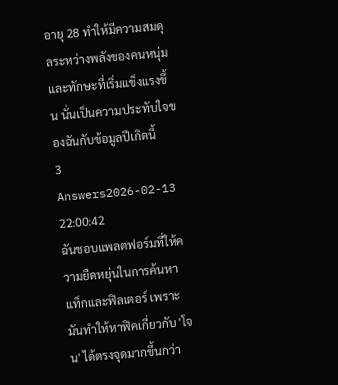อายุ 28 ทำให้มีความสมดุลระหว่างพลังของคนหนุ่มและทักษะที่เริ่มแข็งแรงขึ้น นั่นเป็นความประทับใจของฉันกับข้อมูลปีเกิดนี้
3 Answers2026-02-13 22:00:42
ฉันชอบแพลตฟอร์มที่ให้ความยืดหยุ่นในการค้นหาแท็กและฟิลเตอร์ เพราะมันทำให้หาฟิคเกี่ยวกับ 'โจน' ได้ตรงจุดมากขึ้นกว่า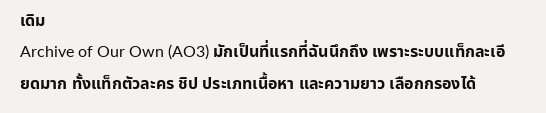เดิม
Archive of Our Own (AO3) มักเป็นที่แรกที่ฉันนึกถึง เพราะระบบแท็กละเอียดมาก ทั้งแท็กตัวละคร ชิป ประเภทเนื้อหา และความยาว เลือกกรองได้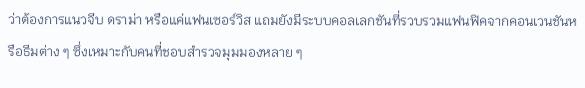ว่าต้องการแนวจีบ ดราม่า หรือแค่แฟนเซอร์วิส แถมยังมีระบบคอลเลกชันที่รวบรวมแฟนฟิคจากคอนเวนชันหรือธีมต่าง ๆ ซึ่งเหมาะกับคนที่ชอบสำรวจมุมมองหลาย ๆ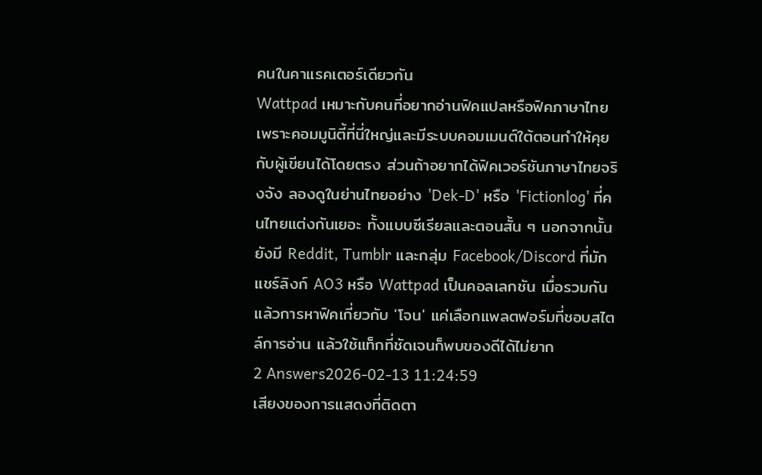คนในคาแรคเตอร์เดียวกัน
Wattpad เหมาะกับคนที่อยากอ่านฟิคแปลหรือฟิคภาษาไทย เพราะคอมมูนิตี้ที่นี่ใหญ่และมีระบบคอมเมนต์ใต้ตอนทำให้คุยกับผู้เขียนได้โดยตรง ส่วนถ้าอยากได้ฟิคเวอร์ชันภาษาไทยจริงจัง ลองดูในย่านไทยอย่าง 'Dek-D' หรือ 'Fictionlog' ที่คนไทยแต่งกันเยอะ ทั้งแบบซีเรียลและตอนสั้น ๆ นอกจากนั้นยังมี Reddit, Tumblr และกลุ่ม Facebook/Discord ที่มักแชร์ลิงก์ AO3 หรือ Wattpad เป็นคอลเลกชัน เมื่อรวมกันแล้วการหาฟิคเกี่ยวกับ 'โจน' แค่เลือกแพลตฟอร์มที่ชอบสไตล์การอ่าน แล้วใช้แท็กที่ชัดเจนก็พบของดีได้ไม่ยาก
2 Answers2026-02-13 11:24:59
เสียงของการแสดงที่ติดตา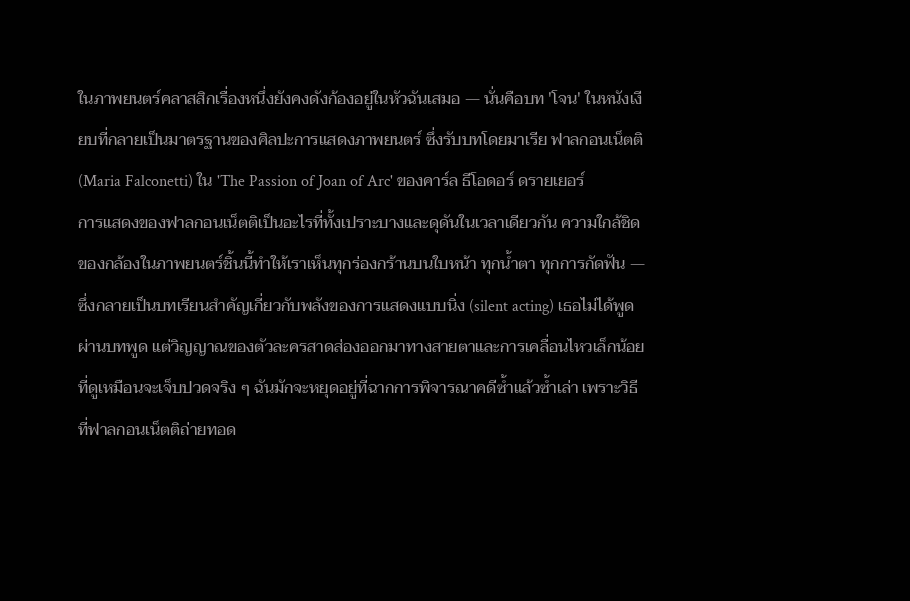ในภาพยนตร์คลาสสิกเรื่องหนึ่งยังคงดังก้องอยู่ในหัวฉันเสมอ — นั่นคือบท 'โจน' ในหนังเงียบที่กลายเป็นมาตรฐานของศิลปะการแสดงภาพยนตร์ ซึ่งรับบทโดยมาเรีย ฟาลกอนเน็ตติ (Maria Falconetti) ใน 'The Passion of Joan of Arc' ของคาร์ล ธีโอดอร์ ดรายเยอร์
การแสดงของฟาลกอนเน็ตติเป็นอะไรที่ทั้งเปราะบางและดุดันในเวลาเดียวกัน ความใกล้ชิดของกล้องในภาพยนตร์ชิ้นนี้ทำให้เราเห็นทุกร่องกร้านบนใบหน้า ทุกน้ำตา ทุกการกัดฟัน — ซึ่งกลายเป็นบทเรียนสำคัญเกี่ยวกับพลังของการแสดงแบบนิ่ง (silent acting) เธอไม่ได้พูดผ่านบทพูด แต่วิญญาณของตัวละครสาดส่องออกมาทางสายตาและการเคลื่อนไหวเล็กน้อยที่ดูเหมือนจะเจ็บปวดจริง ๆ ฉันมักจะหยุดอยู่ที่ฉากการพิจารณาคดีซ้ำแล้วซ้ำเล่า เพราะวิธีที่ฟาลกอนเน็ตติถ่ายทอด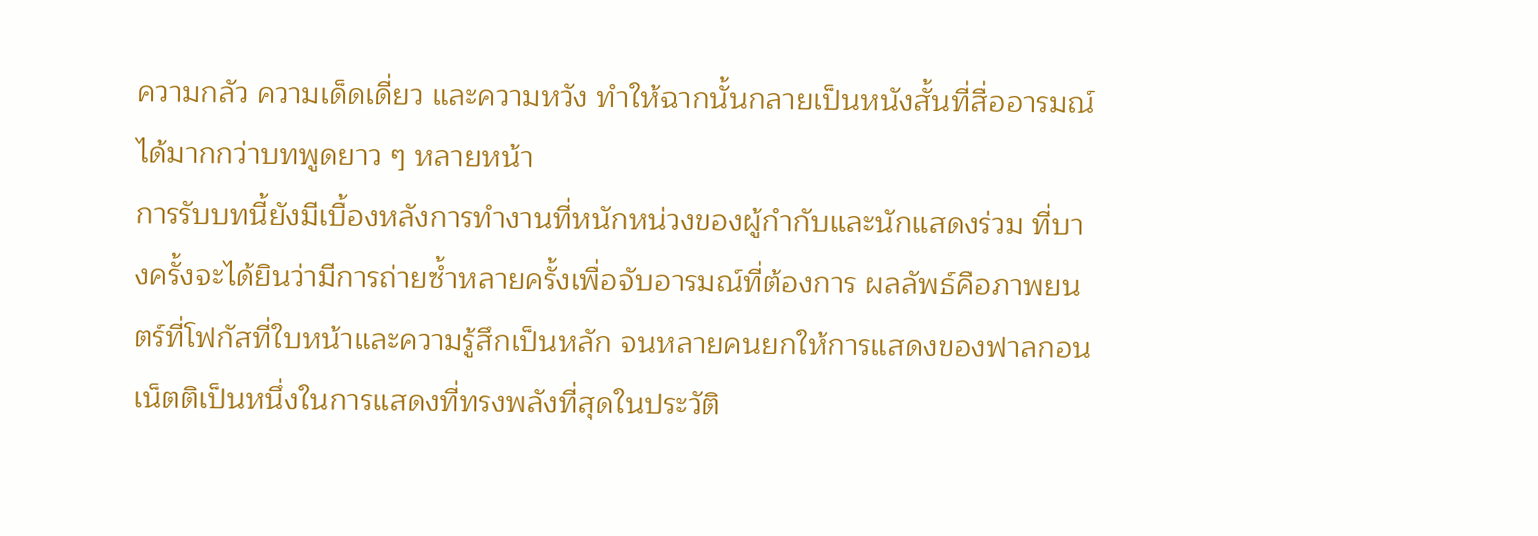ความกลัว ความเด็ดเดี่ยว และความหวัง ทำให้ฉากนั้นกลายเป็นหนังสั้นที่สื่ออารมณ์ได้มากกว่าบทพูดยาว ๆ หลายหน้า
การรับบทนี้ยังมีเบื้องหลังการทำงานที่หนักหน่วงของผู้กำกับและนักแสดงร่วม ที่บางครั้งจะได้ยินว่ามีการถ่ายซ้ำหลายครั้งเพื่อจับอารมณ์ที่ต้องการ ผลลัพธ์คือภาพยนตร์ที่โฟกัสที่ใบหน้าและความรู้สึกเป็นหลัก จนหลายคนยกให้การแสดงของฟาลกอนเน็ตติเป็นหนึ่งในการแสดงที่ทรงพลังที่สุดในประวัติ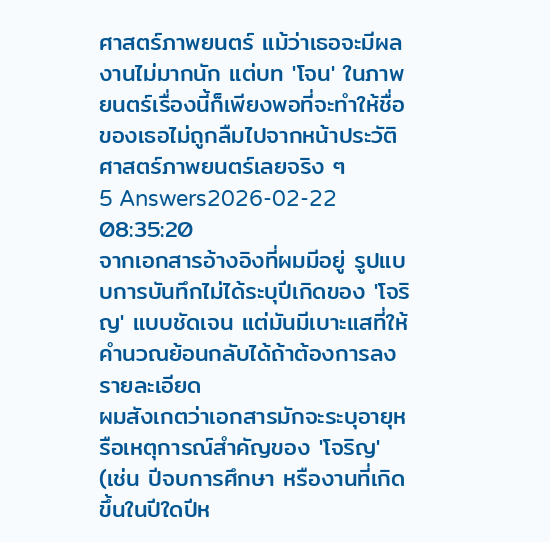ศาสตร์ภาพยนตร์ แม้ว่าเธอจะมีผลงานไม่มากนัก แต่บท 'โจน' ในภาพยนตร์เรื่องนี้ก็เพียงพอที่จะทำให้ชื่อของเธอไม่ถูกลืมไปจากหน้าประวัติศาสตร์ภาพยนตร์เลยจริง ๆ
5 Answers2026-02-22 08:35:20
จากเอกสารอ้างอิงที่ผมมีอยู่ รูปแบบการบันทึกไม่ได้ระบุปีเกิดของ 'โจริญ' แบบชัดเจน แต่มันมีเบาะแสที่ให้คำนวณย้อนกลับได้ถ้าต้องการลงรายละเอียด
ผมสังเกตว่าเอกสารมักจะระบุอายุหรือเหตุการณ์สำคัญของ 'โจริญ' (เช่น ปีจบการศึกษา หรืองานที่เกิดขึ้นในปีใดปีห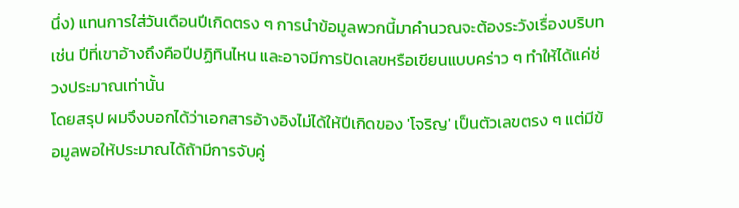นึ่ง) แทนการใส่วันเดือนปีเกิดตรง ๆ การนำข้อมูลพวกนี้มาคำนวณจะต้องระวังเรื่องบริบท เช่น ปีที่เขาอ้างถึงคือปีปฏิทินไหน และอาจมีการปัดเลขหรือเขียนแบบคร่าว ๆ ทำให้ได้แค่ช่วงประมาณเท่านั้น
โดยสรุป ผมจึงบอกได้ว่าเอกสารอ้างอิงไม่ได้ให้ปีเกิดของ 'โจริญ' เป็นตัวเลขตรง ๆ แต่มีข้อมูลพอให้ประมาณได้ถ้ามีการจับคู่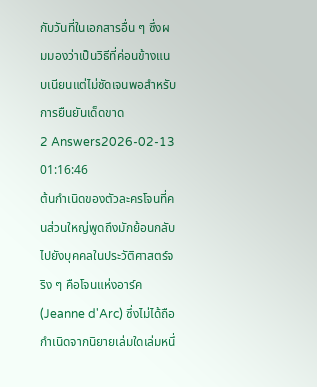กับวันที่ในเอกสารอื่น ๆ ซึ่งผมมองว่าเป็นวิธีที่ค่อนข้างแนบเนียนแต่ไม่ชัดเจนพอสำหรับการยืนยันเด็ดขาด
2 Answers2026-02-13 01:16:46
ต้นกำเนิดของตัวละครโจนที่คนส่วนใหญ่พูดถึงมักย้อนกลับไปยังบุคคลในประวัติศาสตร์จริง ๆ คือโจนแห่งอาร์ค (Jeanne d'Arc) ซึ่งไม่ได้ถือกำเนิดจากนิยายเล่มใดเล่มหนึ่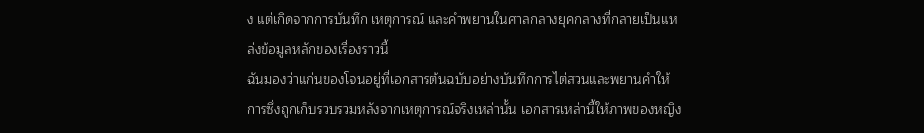ง แต่เกิดจากการบันทึก เหตุการณ์ และคำพยานในศาลกลางยุคกลางที่กลายเป็นแหล่งข้อมูลหลักของเรื่องราวนี้
ฉันมองว่าแก่นของโจนอยู่ที่เอกสารต้นฉบับอย่างบันทึกการไต่สวนและพยานคำให้การซึ่งถูกเก็บรวบรวมหลังจากเหตุการณ์จริงเหล่านั้น เอกสารเหล่านี้ให้ภาพของหญิง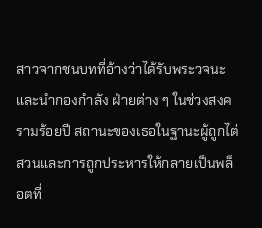สาวจากชนบทที่อ้างว่าได้รับพระวจนะและนำกองกำลัง ฝ่ายต่าง ๆ ในช่วงสงครามร้อยปี สถานะของเธอในฐานะผู้ถูกไต่สวนและการถูกประหารให้กลายเป็นพล็อตที่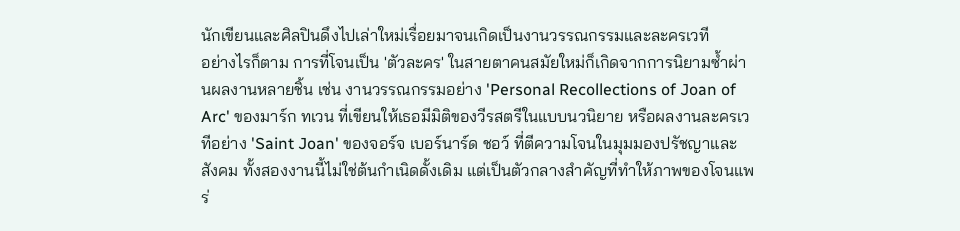นักเขียนและศิลปินดึงไปเล่าใหม่เรื่อยมาจนเกิดเป็นงานวรรณกรรมและละครเวที
อย่างไรก็ตาม การที่โจนเป็น 'ตัวละคร' ในสายตาคนสมัยใหม่ก็เกิดจากการนิยามซ้ำผ่านผลงานหลายชิ้น เช่น งานวรรณกรรมอย่าง 'Personal Recollections of Joan of Arc' ของมาร์ก ทเวน ที่เขียนให้เธอมีมิติของวีรสตรีในแบบนวนิยาย หรือผลงานละครเวทีอย่าง 'Saint Joan' ของจอร์จ เบอร์นาร์ด ชอว์ ที่ตีความโจนในมุมมองปรัชญาและสังคม ทั้งสองงานนี้ไม่ใช่ต้นกำเนิดดั้งเดิม แต่เป็นตัวกลางสำคัญที่ทำให้ภาพของโจนแพร่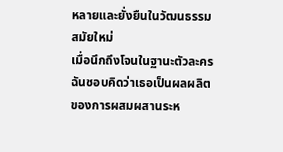หลายและยั่งยืนในวัฒนธรรมสมัยใหม่
เมื่อนึกถึงโจนในฐานะตัวละคร ฉันชอบคิดว่าเธอเป็นผลผลิตของการผสมผสานระห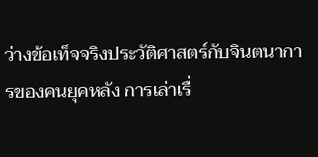ว่างข้อเท็จจริงประวัติศาสตร์กับจินตนาการของคนยุคหลัง การเล่าเรื่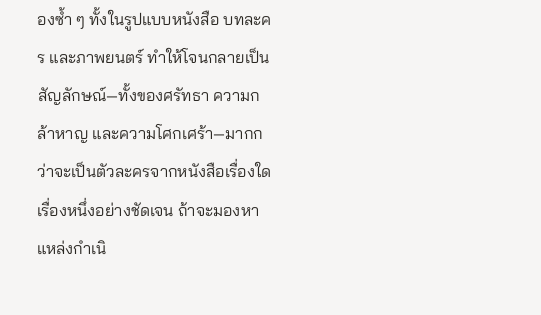องซ้ำ ๆ ทั้งในรูปแบบหนังสือ บทละคร และภาพยนตร์ ทำให้โจนกลายเป็นสัญลักษณ์—ทั้งของศรัทธา ความกล้าหาญ และความโศกเศร้า—มากกว่าจะเป็นตัวละครจากหนังสือเรื่องใดเรื่องหนึ่งอย่างชัดเจน ถ้าจะมองหาแหล่งกำเนิ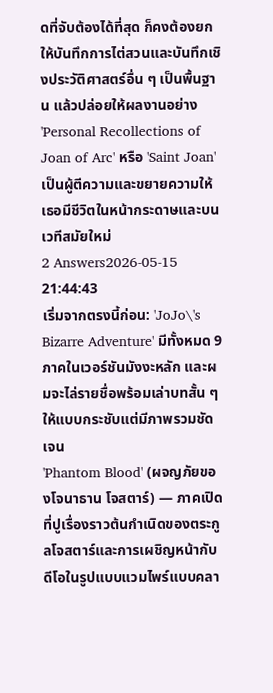ดที่จับต้องได้ที่สุด ก็คงต้องยกให้บันทึกการไต่สวนและบันทึกเชิงประวัติศาสตร์อื่น ๆ เป็นพื้นฐาน แล้วปล่อยให้ผลงานอย่าง 'Personal Recollections of Joan of Arc' หรือ 'Saint Joan' เป็นผู้ตีความและขยายความให้เธอมีชีวิตในหน้ากระดาษและบนเวทีสมัยใหม่
2 Answers2026-05-15 21:44:43
เริ่มจากตรงนี้ก่อน: 'JoJo\'s Bizarre Adventure' มีทั้งหมด 9 ภาคในเวอร์ชันมังงะหลัก และผมจะไล่รายชื่อพร้อมเล่าบทสั้น ๆ ให้แบบกระชับแต่มีภาพรวมชัดเจน
'Phantom Blood' (ผจญภัยของโจนาธาน โจสตาร์) — ภาคเปิดที่ปูเรื่องราวต้นกำเนิดของตระกูลโจสตาร์และการเผชิญหน้ากับดีโอในรูปแบบแวมไพร์แบบคลา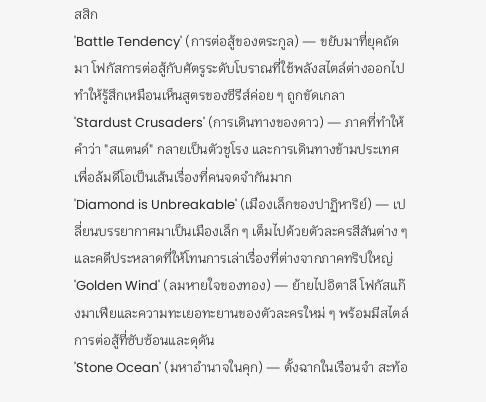สสิก
'Battle Tendency' (การต่อสู้ของตระกูล) — ขยับมาที่ยุคถัดมา โฟกัสการต่อสู้กับศัตรูระดับโบราณที่ใช้พลังสไตล์ต่างออกไป ทำให้รู้สึกเหมือนเห็นสูตรของซีรีส์ค่อย ๆ ถูกขัดเกลา
'Stardust Crusaders' (การเดินทางของดาว) — ภาคที่ทำให้คำว่า "สแตนด์" กลายเป็นตัวชูโรง และการเดินทางข้ามประเทศเพื่อล้มดีโอเป็นเส้นเรื่องที่คนจดจำกันมาก
'Diamond is Unbreakable' (เมืองเล็กของปาฏิหาริย์) — เปลี่ยนบรรยากาศมาเป็นเมืองเล็ก ๆ เต็มไปด้วยตัวละครสีสันต่าง ๆ และคดีประหลาดที่ให้โทนการเล่าเรื่องที่ต่างจากภาคทริปใหญ่
'Golden Wind' (ลมหายใจของทอง) — ย้ายไปอิตาลี โฟกัสแก๊งมาเฟียและความทะเยอทะยานของตัวละครใหม่ ๆ พร้อมมีสไตล์การต่อสู้ที่ซับซ้อนและดุดัน
'Stone Ocean' (มหาอำนาจในคุก) — ตั้งฉากในเรือนจำ สะท้อ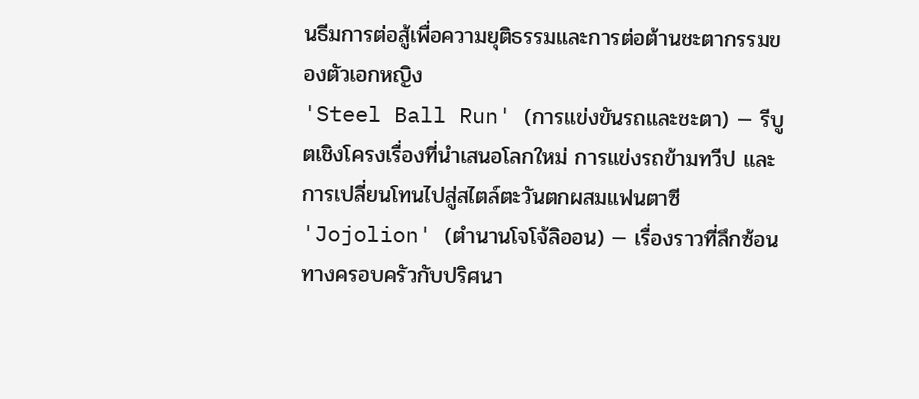นธีมการต่อสู้เพื่อความยุติธรรมและการต่อต้านชะตากรรมของตัวเอกหญิง
'Steel Ball Run' (การแข่งขันรถและชะตา) — รีบูตเชิงโครงเรื่องที่นำเสนอโลกใหม่ การแข่งรถข้ามทวีป และการเปลี่ยนโทนไปสู่สไตล์ตะวันตกผสมแฟนตาซี
'Jojolion' (ตำนานโจโจ้ลิออน) — เรื่องราวที่ลึกซ้อนทางครอบครัวกับปริศนา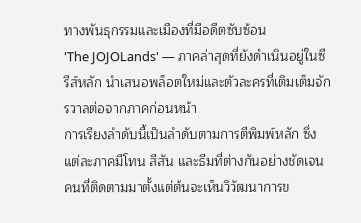ทางพันธุกรรมและเมืองที่มีอดีตซับซ้อน
'The JOJOLands' — ภาคล่าสุดที่ยังดำเนินอยู่ในซีรีส์หลัก นำเสนอพล็อตใหม่และตัวละครที่เติมเต็มจักรวาลต่อจากภาคก่อนหน้า
การเรียงลำดับนี้เป็นลำดับตามการตีพิมพ์หลัก ซึ่งแต่ละภาคมีโทน สีสัน และธีมที่ต่างกันอย่างชัดเจน คนที่ติดตามมาตั้งแต่ต้นจะเห็นวิวัฒนาการข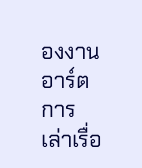องงานอาร์ต การเล่าเรื่อ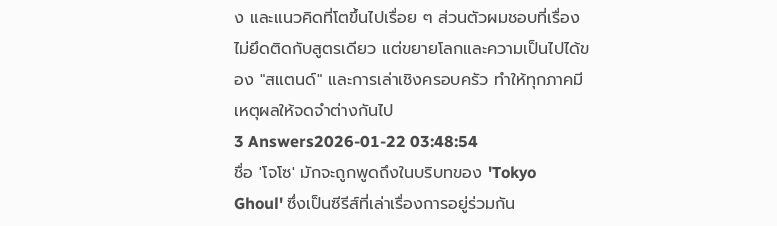ง และแนวคิดที่โตขึ้นไปเรื่อย ๆ ส่วนตัวผมชอบที่เรื่องไม่ยึดติดกับสูตรเดียว แต่ขยายโลกและความเป็นไปได้ของ "สแตนด์" และการเล่าเชิงครอบครัว ทำให้ทุกภาคมีเหตุผลให้จดจำต่างกันไป
3 Answers2026-01-22 03:48:54
ชื่อ 'โจโซ' มักจะถูกพูดถึงในบริบทของ 'Tokyo Ghoul' ซึ่งเป็นซีรีส์ที่เล่าเรื่องการอยู่ร่วมกัน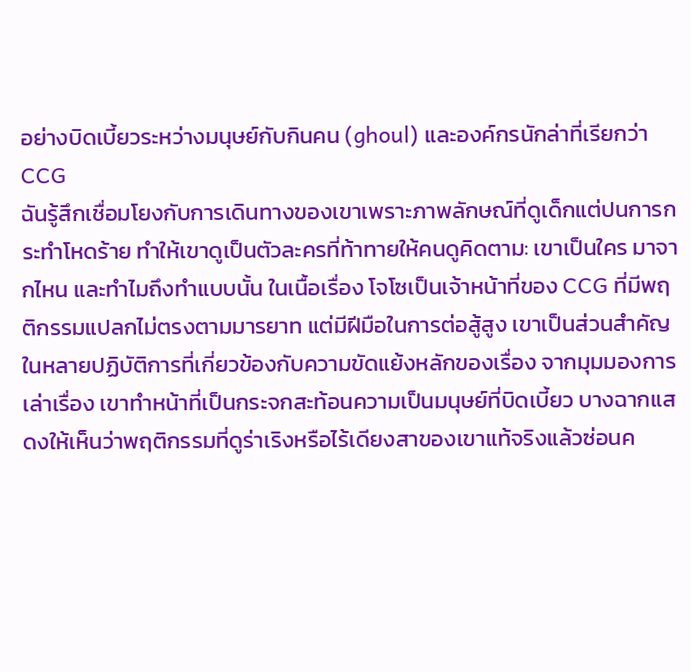อย่างบิดเบี้ยวระหว่างมนุษย์กับกินคน (ghoul) และองค์กรนักล่าที่เรียกว่า CCG
ฉันรู้สึกเชื่อมโยงกับการเดินทางของเขาเพราะภาพลักษณ์ที่ดูเด็กแต่ปนการกระทำโหดร้าย ทำให้เขาดูเป็นตัวละครที่ท้าทายให้คนดูคิดตาม: เขาเป็นใคร มาจากไหน และทำไมถึงทำแบบนั้น ในเนื้อเรื่อง โจโซเป็นเจ้าหน้าที่ของ CCG ที่มีพฤติกรรมแปลกไม่ตรงตามมารยาท แต่มีฝีมือในการต่อสู้สูง เขาเป็นส่วนสำคัญในหลายปฏิบัติการที่เกี่ยวข้องกับความขัดแย้งหลักของเรื่อง จากมุมมองการเล่าเรื่อง เขาทำหน้าที่เป็นกระจกสะท้อนความเป็นมนุษย์ที่บิดเบี้ยว บางฉากแสดงให้เห็นว่าพฤติกรรมที่ดูร่าเริงหรือไร้เดียงสาของเขาแท้จริงแล้วซ่อนค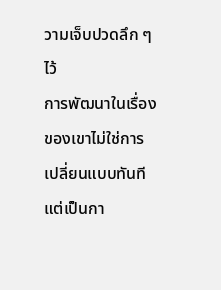วามเจ็บปวดลึก ๆ ไว้
การพัฒนาในเรื่องของเขาไม่ใช่การเปลี่ยนแบบทันที แต่เป็นกา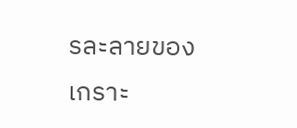รละลายของเกราะ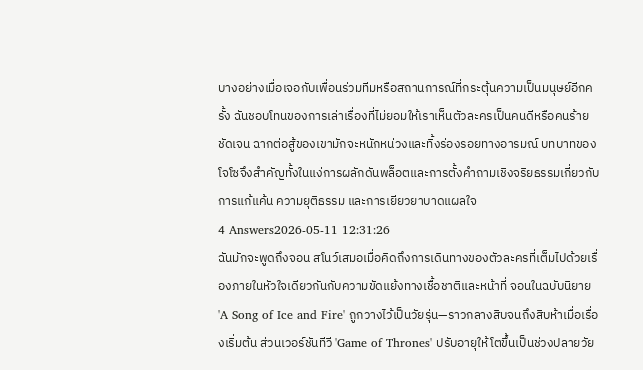บางอย่างเมื่อเจอกับเพื่อนร่วมทีมหรือสถานการณ์ที่กระตุ้นความเป็นมนุษย์อีกครั้ง ฉันชอบโทนของการเล่าเรื่องที่ไม่ยอมให้เราเห็นตัวละครเป็นคนดีหรือคนร้ายชัดเจน ฉากต่อสู้ของเขามักจะหนักหน่วงและทิ้งร่องรอยทางอารมณ์ บทบาทของโจโซจึงสำคัญทั้งในแง่การผลักดันพล็อตและการตั้งคำถามเชิงจริยธรรมเกี่ยวกับการแก้แค้น ความยุติธรรม และการเยียวยาบาดแผลใจ
4 Answers2026-05-11 12:31:26
ฉันมักจะพูดถึงจอน สโนว์เสมอเมื่อคิดถึงการเดินทางของตัวละครที่เต็มไปด้วยเรื่องภายในหัวใจเดียวกันกับความขัดแย้งทางเชื้อชาติและหน้าที่ จอนในฉบับนิยาย 'A Song of Ice and Fire' ถูกวางไว้เป็นวัยรุ่น—ราวกลางสิบจนถึงสิบห้าเมื่อเรื่องเริ่มต้น ส่วนเวอร์ชันทีวี 'Game of Thrones' ปรับอายุให้โตขึ้นเป็นช่วงปลายวัย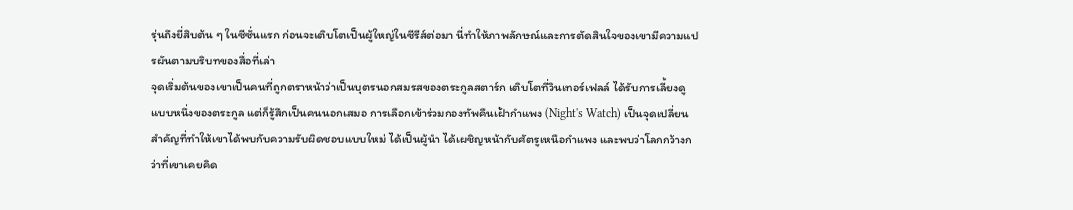รุ่นถึงยี่สิบต้น ๆ ในซีซั่นแรก ก่อนจะเติบโตเป็นผู้ใหญ่ในซีรีส์ต่อมา นี่ทำให้ภาพลักษณ์และการตัดสินใจของเขามีความแปรผันตามบริบทของสื่อที่เล่า
จุดเริ่มต้นของเขาเป็นคนที่ถูกตราหน้าว่าเป็นบุตรนอกสมรสของตระกูลสตาร์ก เติบโตที่วินเทอร์เฟลล์ ได้รับการเลี้ยงดูแบบหนึ่งของตระกูล แต่ก็รู้สึกเป็นคนนอกเสมอ การเลือกเข้าร่วมกองทัพคืนเฝ้ากำแพง (Night's Watch) เป็นจุดเปลี่ยน สำคัญที่ทำให้เขาได้พบกับความรับผิดชอบแบบใหม่ ได้เป็นผู้นำ ได้เผชิญหน้ากับศัตรูเหนือกำแพง และพบว่าโลกกว้างกว่าที่เขาเคยคิด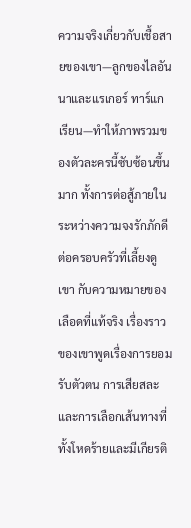ความจริงเกี่ยวกับเชื้อสายของเขา—ลูกของไลอันนาและแรเกอร์ ทาร์แกเรียน—ทำให้ภาพรวมของตัวละครนี้ซับซ้อนขึ้นมาก ทั้งการต่อสู้ภายในระหว่างความจงรักภักดีต่อครอบครัวที่เลี้ยงดูเขา กับความหมายของเลือดที่แท้จริง เรื่องราวของเขาพูดเรื่องการยอมรับตัวตน การเสียสละ และการเลือกเส้นทางที่ทั้งโหดร้ายและมีเกียรติ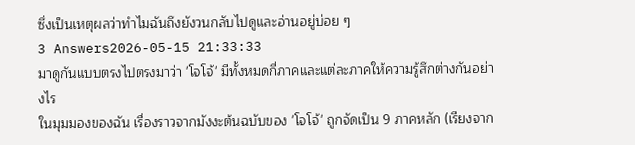ซึ่งเป็นเหตุผลว่าทำไมฉันถึงยังวนกลับไปดูและอ่านอยู่บ่อย ๆ
3 Answers2026-05-15 21:33:33
มาดูกันแบบตรงไปตรงมาว่า 'โจโจ้' มีทั้งหมดกี่ภาคและแต่ละภาคให้ความรู้สึกต่างกันอย่างไร
ในมุมมองของฉัน เรื่องราวจากมังงะต้นฉบับของ 'โจโจ้' ถูกจัดเป็น 9 ภาคหลัก (เรียงจาก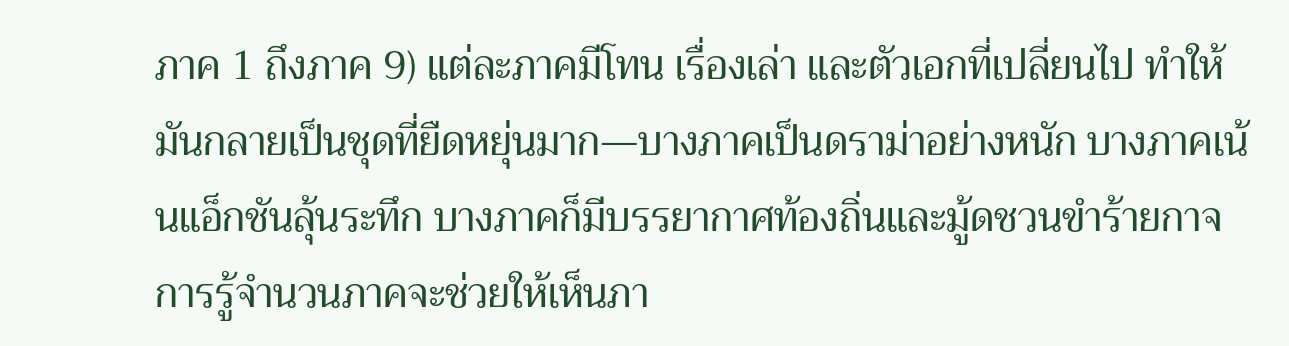ภาค 1 ถึงภาค 9) แต่ละภาคมีโทน เรื่องเล่า และตัวเอกที่เปลี่ยนไป ทำให้มันกลายเป็นชุดที่ยืดหยุ่นมาก—บางภาคเป็นดราม่าอย่างหนัก บางภาคเน้นแอ็กชันลุ้นระทึก บางภาคก็มีบรรยากาศท้องถิ่นและมู้ดชวนขำร้ายกาจ การรู้จำนวนภาคจะช่วยให้เห็นภา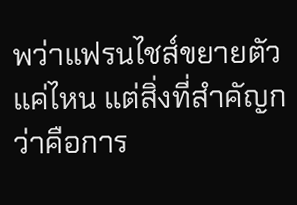พว่าแฟรนไชส์ขยายตัวแค่ไหน แต่สิ่งที่สำคัญกว่าคือการ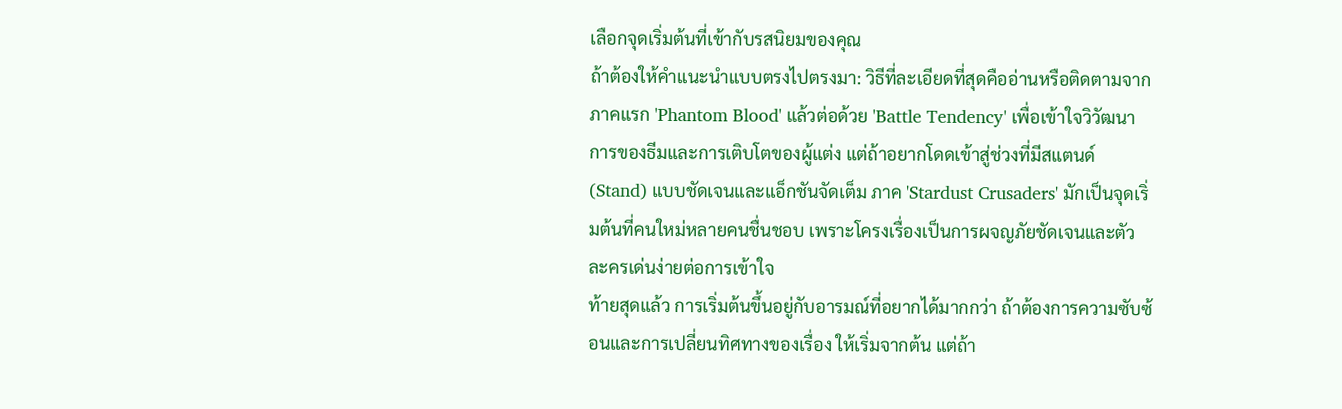เลือกจุดเริ่มต้นที่เข้ากับรสนิยมของคุณ
ถ้าต้องให้คำแนะนำแบบตรงไปตรงมา: วิธีที่ละเอียดที่สุดคืออ่านหรือติดตามจากภาคแรก 'Phantom Blood' แล้วต่อด้วย 'Battle Tendency' เพื่อเข้าใจวิวัฒนาการของธีมและการเติบโตของผู้แต่ง แต่ถ้าอยากโดดเข้าสู่ช่วงที่มีสแตนด์ (Stand) แบบชัดเจนและแอ็กชันจัดเต็ม ภาค 'Stardust Crusaders' มักเป็นจุดเริ่มต้นที่คนใหม่หลายคนชื่นชอบ เพราะโครงเรื่องเป็นการผจญภัยชัดเจนและตัวละครเด่นง่ายต่อการเข้าใจ
ท้ายสุดแล้ว การเริ่มต้นขึ้นอยู่กับอารมณ์ที่อยากได้มากกว่า ถ้าต้องการความซับซ้อนและการเปลี่ยนทิศทางของเรื่อง ให้เริ่มจากต้น แต่ถ้า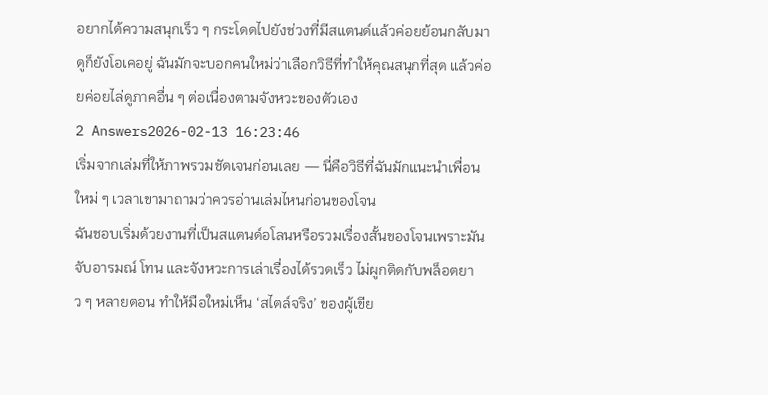อยากได้ความสนุกเร็ว ๆ กระโดดไปยังช่วงที่มีสแตนด์แล้วค่อยย้อนกลับมาดูก็ยังโอเคอยู่ ฉันมักจะบอกคนใหม่ว่าเลือกวิธีที่ทำให้คุณสนุกที่สุด แล้วค่อยค่อยไล่ดูภาคอื่น ๆ ต่อเนื่องตามจังหวะของตัวเอง
2 Answers2026-02-13 16:23:46
เริ่มจากเล่มที่ให้ภาพรวมชัดเจนก่อนเลย — นี่คือวิธีที่ฉันมักแนะนำเพื่อนใหม่ ๆ เวลาเขามาถามว่าควรอ่านเล่มไหนก่อนของโจน
ฉันชอบเริ่มด้วยงานที่เป็นสแตนด์อโลนหรือรวมเรื่องสั้นของโจนเพราะมันจับอารมณ์ โทน และจังหวะการเล่าเรื่องได้รวดเร็ว ไม่ผูกติดกับพล็อตยาว ๆ หลายตอน ทำให้มือใหม่เห็น ‘สไตล์จริง’ ของผู้เขีย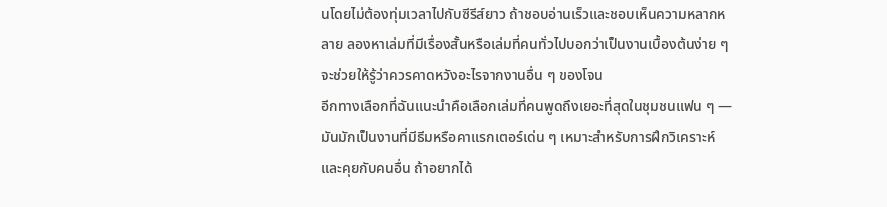นโดยไม่ต้องทุ่มเวลาไปกับซีรีส์ยาว ถ้าชอบอ่านเร็วและชอบเห็นความหลากหลาย ลองหาเล่มที่มีเรื่องสั้นหรือเล่มที่คนทั่วไปบอกว่าเป็นงานเบื้องต้นง่าย ๆ จะช่วยให้รู้ว่าควรคาดหวังอะไรจากงานอื่น ๆ ของโจน
อีกทางเลือกที่ฉันแนะนำคือเลือกเล่มที่คนพูดถึงเยอะที่สุดในชุมชนแฟน ๆ — มันมักเป็นงานที่มีธีมหรือคาแรกเตอร์เด่น ๆ เหมาะสำหรับการฝึกวิเคราะห์และคุยกับคนอื่น ถ้าอยากได้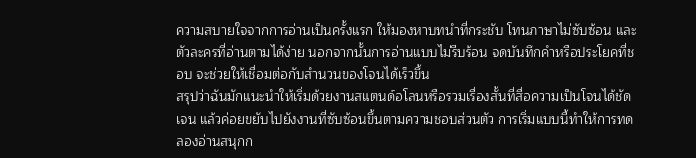ความสบายใจจากการอ่านเป็นครั้งแรก ให้มองหาบทนำที่กระชับ โทนภาษาไม่ซับซ้อน และตัวละครที่อ่านตามได้ง่าย นอกจากนั้นการอ่านแบบไม่รีบร้อน จดบันทึกคำหรือประโยคที่ชอบ จะช่วยให้เชื่อมต่อกับสำนวนของโจนได้เร็วขึ้น
สรุปว่าฉันมักแนะนำให้เริ่มด้วยงานสแตนด์อโลนหรือรวมเรื่องสั้นที่สื่อความเป็นโจนได้ชัดเจน แล้วค่อยขยับไปยังงานที่ซับซ้อนขึ้นตามความชอบส่วนตัว การเริ่มแบบนี้ทำให้การทดลองอ่านสนุกก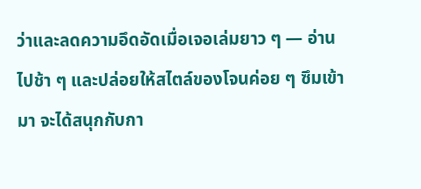ว่าและลดความอึดอัดเมื่อเจอเล่มยาว ๆ — อ่านไปช้า ๆ และปล่อยให้สไตล์ของโจนค่อย ๆ ซึมเข้ามา จะได้สนุกกับกา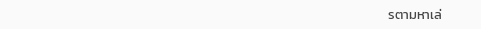รตามหาเล่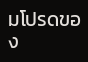มโปรดของ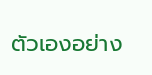ตัวเองอย่าง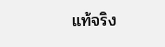แท้จริง